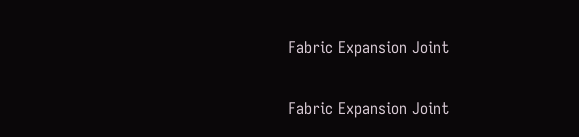Fabric Expansion Joint

Fabric Expansion Joint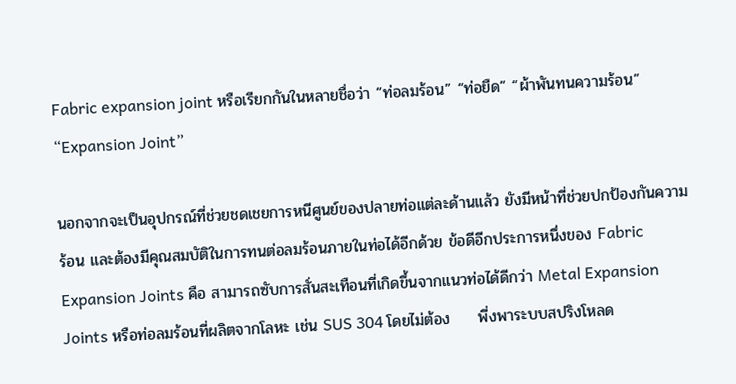Fabric expansion joint หรือเรียกกันในหลายชื่อว่า “ท่อลมร้อน” “ท่อยืด” “ผ้าพันทนความร้อน” “Expansion Joint”

นอกจากจะเป็นอุปกรณ์ที่ช่วยชดเชยการหนีศูนย์ของปลายท่อแต่ละด้านแล้ว ยังมีหน้าที่ช่วยปกป้องกันความร้อน และต้องมีคุณสมบัติในการทนต่อลมร้อนภายในท่อได้อีกด้วย ข้อดีอีกประการหนึ่งของ Fabric Expansion Joints คือ สามารถซับการสั่นสะเทือนที่เกิดขึ้นจากแนวท่อได้ดีกว่า Metal Expansion Joints หรือท่อลมร้อนที่ผลิตจากโลหะ เช่น SUS 304 โดยไม่ต้อง     พี่งพาระบบสปริงโหลด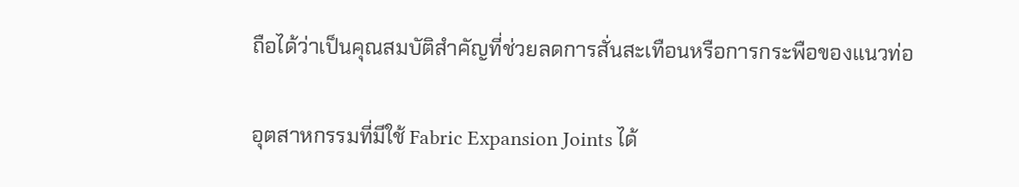ถือได้ว่าเป็นคุณสมบัติสำคัญที่ช่วยลดการสั่นสะเทือนหรือการกระพือของแนวท่อ

อุตสาหกรรมที่มีใช้ Fabric Expansion Joints ได้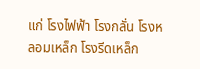แก่ โรงไฟฟ้า โรงกลั่น โรงหลอมเหล็ก โรงรีดเหล็ก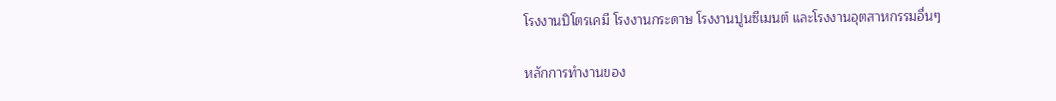โรงงานปิโตรเคมี โรงงานกระดาษ โรงงานปูนซีเมนต์ และโรงงานอุตสาหกรรมอื่นๆ

หลักการทำงานของ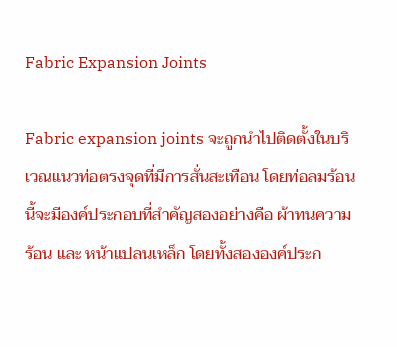Fabric Expansion Joints

Fabric expansion joints จะถูกนำไปติดตั้งในบริเวณแนวท่อตรงจุดที่มีการสั่นสะเทือน โดยท่อลมร้อนนี้จะมีองค์ประกอบที่สำคัญสองอย่างคือ ผ้าทนความร้อน และ หน้าแปลนเหล็ก โดยทั้งสององค์ประก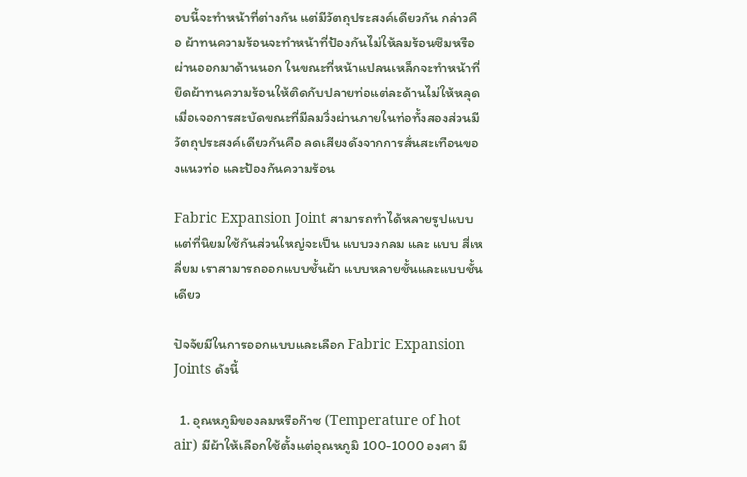อบนี้จะทำหน้าที่ต่างกัน แต่มีวัตถุประสงค์เดียวกัน กล่าวคือ ผ้าทนความร้อนจะทำหน้าที่ป้องกันไม่ให้ลมร้อนซึมหรือผ่านออกมาด้านนอก ในขณะที่หน้าแปลนเหล็กจะทำหน้าที่ยึดผ้าทนความร้อนให้ติดกับปลายท่อแต่ละด้านไม่ให้หลุด เมื่อเจอการสะบัดขณะที่มีลมวิ่งผ่านภายในท่อทั้งสองส่วนมีวัตถุประสงค์เดียวกันคือ ลดเสียงดังจากการสั่นสะเทือนของแนวท่อ และป้องกันความร้อน

Fabric Expansion Joint สามารถทำได้หลายรูปแบบ แต่ที่นิยมใช้กันส่วนใหญ่จะเป็น แบบวงกลม และ แบบ สี่เหลี่ยม เราสามารถออกแบบชั้นผ้า แบบหลายชั้นและแบบชั้นเดียว

ปัจจัยมีในการออกแบบและเลือก Fabric Expansion Joints ดังนี้

  1. อุณหภูมิของลมหรือก๊าซ (Temperature of hot air) มีผ้าให้เลือกใช้ตั้งแต่อุณหภูมิ 100-1000 องศา มี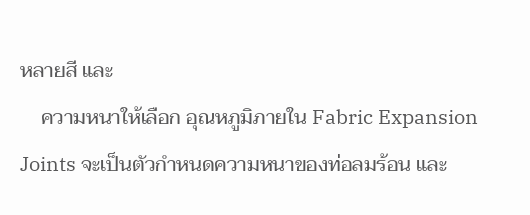หลายสี และ
    ความหนาให้เลือก อุณหภูมิภายใน Fabric Expansion Joints จะเป็นตัวกำหนดความหนาของท่อลมร้อน และ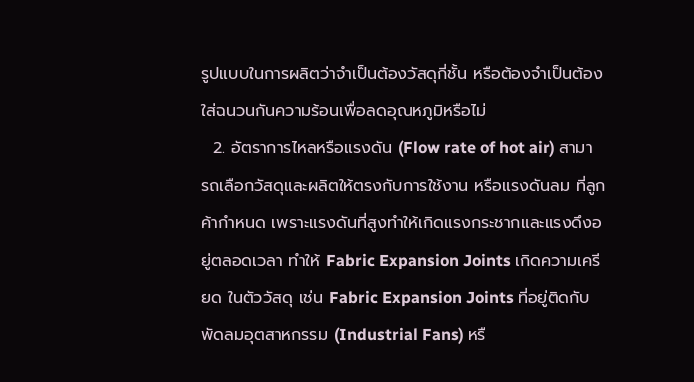รูปแบบในการผลิตว่าจำเป็นต้องวัสดุกี่ชั้น หรือต้องจำเป็นต้องใส่ฉนวนกันความร้อนเพื่อลดอุณหภูมิหรือไม่
  2. อัตราการไหลหรือแรงดัน (Flow rate of hot air) สามารถเลือกวัสดุและผลิตให้ตรงกับการใช้งาน หรือแรงดันลม ที่ลูกค้ากำหนด เพราะแรงดันที่สูงทำให้เกิดแรงกระชากและแรงดึงอยู่ตลอดเวลา ทำให้ Fabric Expansion Joints เกิดความเครียด ในตัววัสดุ เช่น Fabric Expansion Joints ที่อยู่ติดกับพัดลมอุตสาหกรรม (Industrial Fans) หรื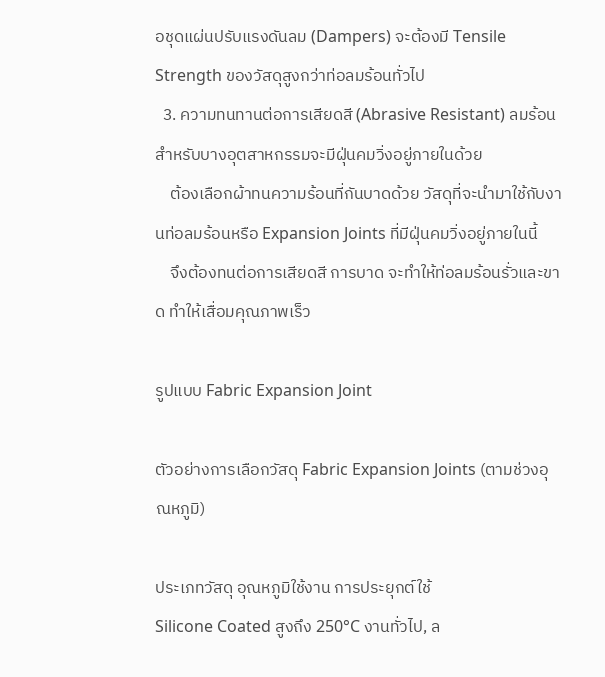อชุดแผ่นปรับแรงดันลม (Dampers) จะต้องมี Tensile Strength ของวัสดุสูงกว่าท่อลมร้อนทั่วไป
  3. ความทนทานต่อการเสียดสี (Abrasive Resistant) ลมร้อนสำหรับบางอุตสาหกรรมจะมีฝุ่นคมวิ่งอยู่ภายในด้วย
    ต้องเลือกผ้าทนความร้อนที่กันบาดด้วย วัสดุที่จะนำมาใช้กับงานท่อลมร้อนหรือ Expansion Joints ที่มีฝุ่นคมวิ่งอยู่ภายในนี้
    จึงต้องทนต่อการเสียดสี การบาด จะทำให้ท่อลมร้อนรั่วและขาด ทำให้เสื่อมคุณภาพเร็ว

รูปแบบ Fabric Expansion Joint

ตัวอย่างการเลือกวัสดุ Fabric Expansion Joints (ตามช่วงอุณหภูมิ)

ประเภทวัสดุ อุณหภูมิใช้งาน การประยุกต์ใช้
Silicone Coated สูงถึง 250°C งานทั่วไป, ล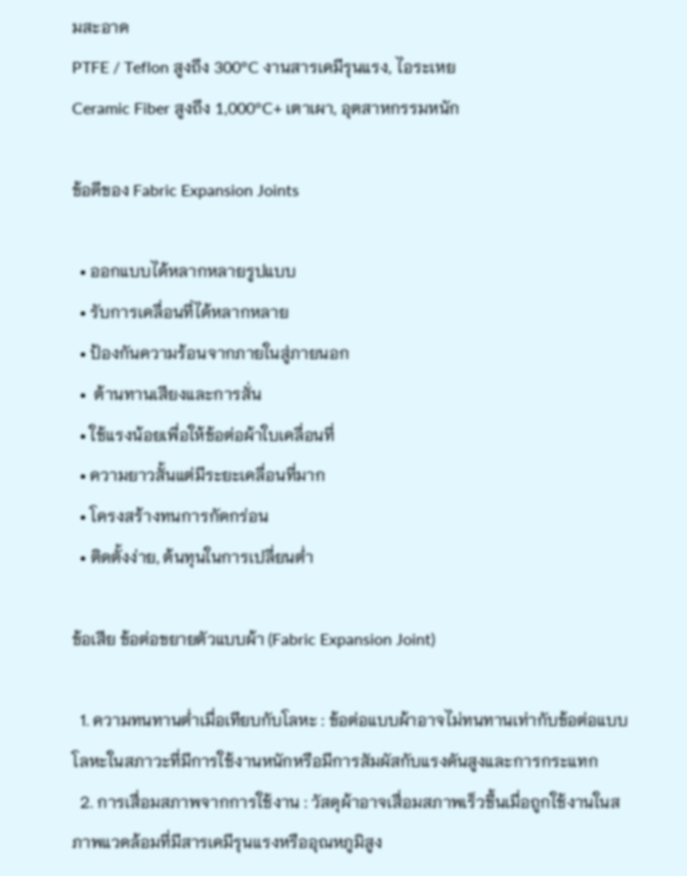มสะอาด
PTFE / Teflon สูงถึง 300°C งานสารเคมีรุนแรง, ไอระเหย
Ceramic Fiber สูงถึง 1,000°C+ เตาเผา, อุตสาหกรรมหนัก

ข้อดีของ Fabric Expansion Joints

  • ออกแบบได้หลากหลายรูปแบบ
  • รับการเคลื่อนที่ได้หลากหลาย
  • ป้องกันความร้อนจากภายในสู่ภายนอก
  •  ต้านทานเสียงและการสั่น
  • ใช้แรงน้อยเพื่อให้ข้อต่อผ้าใบเคลื่อนที่
  • ความยาวสั้นแต่มีระยะเคลื่อนที่มาก
  • โครงสร้างทนการกัดกร่อน
  • ติดตั้งง่าย, ต้นทุนในการเปลี่ยนต่ำ

ข้อเสีย ข้อต่อขยายตัวแบบผ้า (Fabric Expansion Joint)

  1. ความทนทานต่ำเมื่อเทียบกับโลหะ : ข้อต่อแบบผ้าอาจไม่ทนทานเท่ากับข้อต่อแบบโลหะในสภาวะที่มีการใช้งานหนักหรือมีการสัมผัสกับแรงดันสูงและการกระแทก
  2. การเสื่อมสภาพจากการใช้งาน : วัสดุผ้าอาจเสื่อมสภาพเร็วขึ้นเมื่อถูกใช้งานในสภาพแวดล้อมที่มีสารเคมีรุนแรงหรืออุณหภูมิสูง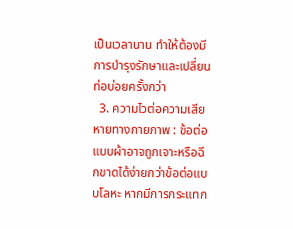เป็นเวลานาน ทำให้ต้องมีการบำรุงรักษาและเปลี่ยนท่อบ่อยครั้งกว่า
  3. ความไวต่อความเสียหายทางกายภาพ : ข้อต่อแบบผ้าอาจถูกเจาะหรือฉีกขาดได้ง่ายกว่าข้อต่อแบบโลหะ หากมีการกระแทก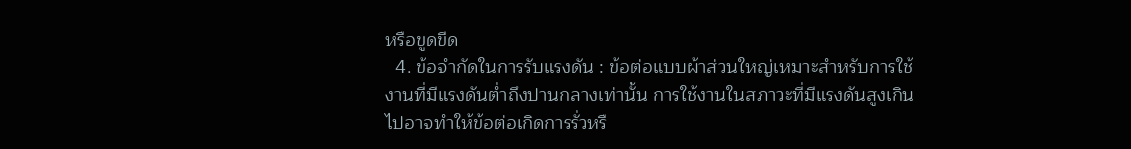หรือขูดขีด
  4. ข้อจำกัดในการรับแรงดัน : ข้อต่อแบบผ้าส่วนใหญ่เหมาะสำหรับการใช้งานที่มีแรงดันต่ำถึงปานกลางเท่านั้น การใช้งานในสภาวะที่มีแรงดันสูงเกินไปอาจทำให้ข้อต่อเกิดการรั่วหรื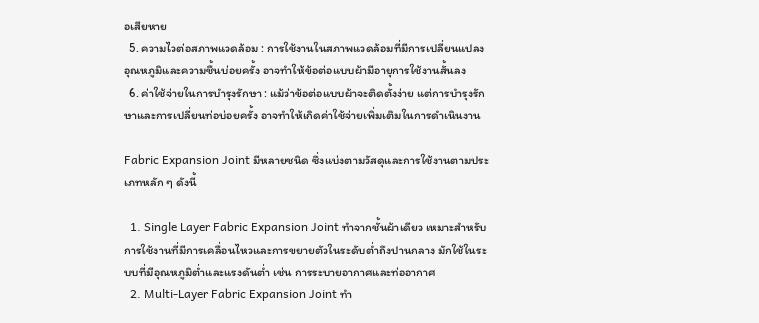อเสียหาย
  5. ความไวต่อสภาพแวดล้อม : การใช้งานในสภาพแวดล้อมที่มีการเปลี่ยนแปลงอุณหภูมิและความชื้นบ่อยครั้ง อาจทำให้ข้อต่อแบบผ้ามีอายุการใช้งานสั้นลง
  6. ค่าใช้จ่ายในการบำรุงรักษา : แม้ว่าข้อต่อแบบผ้าจะติดตั้งง่าย แต่การบำรุงรักษาและการเปลี่ยนท่อบ่อยครั้ง อาจทำให้เกิดค่าใช้จ่ายเพิ่มเติมในการดำเนินงาน

Fabric Expansion Joint มีหลายชนิด ซึ่งแบ่งตามวัสดุและการใช้งานตามประเภทหลัก ๆ ดังนี้

  1. Single Layer Fabric Expansion Joint ทำจากชั้นผ้าเดียว เหมาะสำหรับการใช้งานที่มีการเคลื่อนไหวและการขยายตัวในระดับต่ำถึงปานกลาง มักใช้ในระบบที่มีอุณหภูมิต่ำและแรงดันต่ำ เช่น การระบายอากาศและท่ออากาศ
  2. Multi-Layer Fabric Expansion Joint ทำ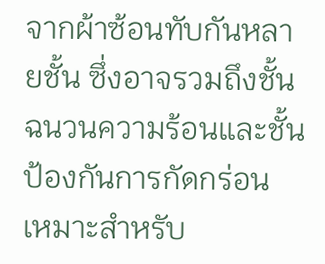จากผ้าซ้อนทับกันหลายชั้น ซึ่งอาจรวมถึงชั้นฉนวนความร้อนและชั้นป้องกันการกัดกร่อน เหมาะสำหรับ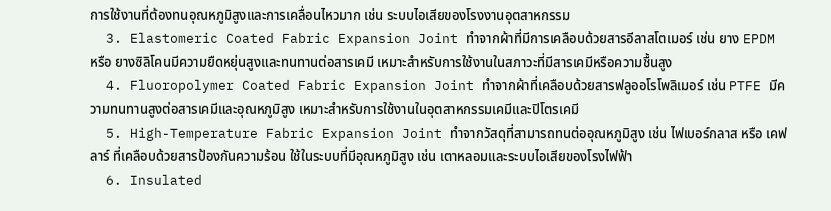การใช้งานที่ต้องทนอุณหภูมิสูงและการเคลื่อนไหวมาก เช่น ระบบไอเสียของโรงงานอุตสาหกรรม
  3. Elastomeric Coated Fabric Expansion Joint ทำจากผ้าที่มีการเคลือบด้วยสารอีลาสโตเมอร์ เช่น ยาง EPDM หรือ ยางซิลิโคนมีความยืดหยุ่นสูงและทนทานต่อสารเคมี เหมาะสำหรับการใช้งานในสภาวะที่มีสารเคมีหรือความชื้นสูง
  4. Fluoropolymer Coated Fabric Expansion Joint ทำจากผ้าที่เคลือบด้วยสารฟลูออโรโพลิเมอร์ เช่น PTFE มีความทนทานสูงต่อสารเคมีและอุณหภูมิสูง เหมาะสำหรับการใช้งานในอุตสาหกรรมเคมีและปิโตรเคมี
  5. High-Temperature Fabric Expansion Joint ทำจากวัสดุที่สามารถทนต่ออุณหภูมิสูง เช่น ไฟเบอร์กลาส หรือ เคฟลาร์ ที่เคลือบด้วยสารป้องกันความร้อน ใช้ในระบบที่มีอุณหภูมิสูง เช่น เตาหลอมและระบบไอเสียของโรงไฟฟ้า
  6. Insulated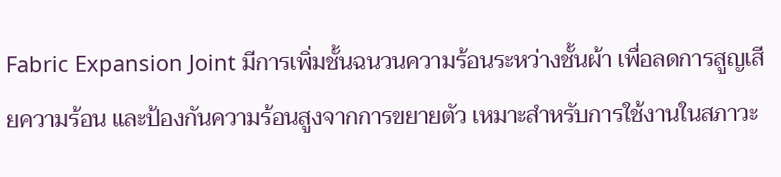Fabric Expansion Joint มีการเพิ่มชั้นฉนวนความร้อนระหว่างชั้นผ้า เพื่อลดการสูญเสียความร้อน และป้องกันความร้อนสูงจากการขยายตัว เหมาะสำหรับการใช้งานในสภาวะ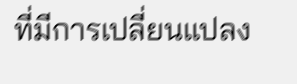ที่มีการเปลี่ยนแปลง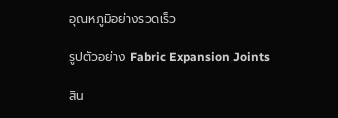อุณหภูมิอย่างรวดเร็ว

รูปตัวอย่าง Fabric Expansion Joints

สิน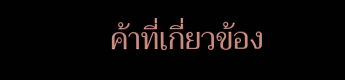ค้าที่เกี่ยวข้อง